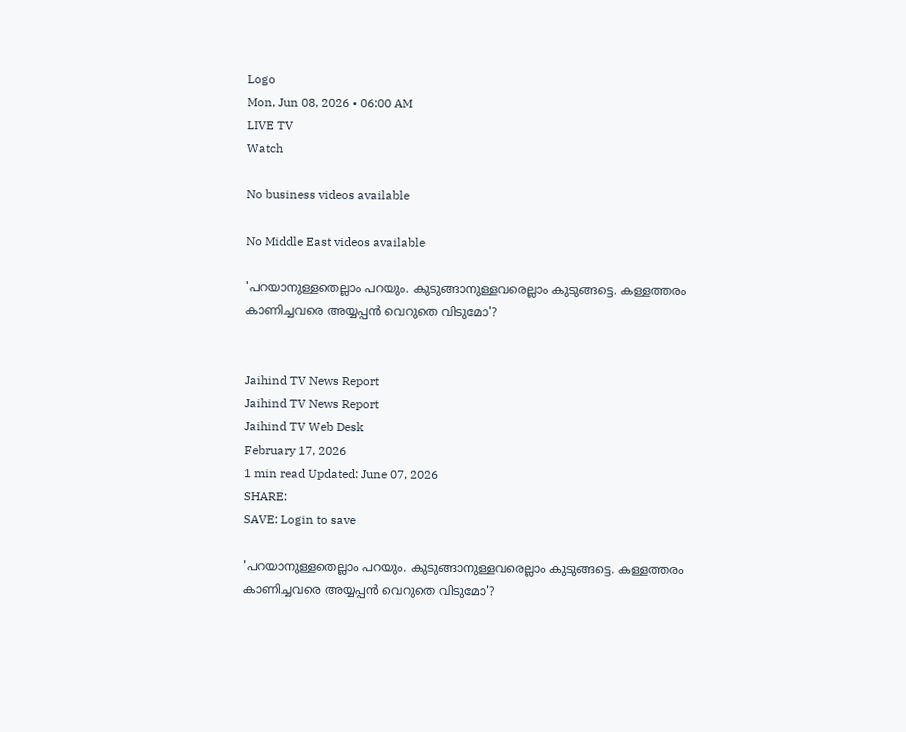Logo
Mon, Jun 08, 2026 • 06:00 AM
LIVE TV
Watch

No business videos available

No Middle East videos available

'പറയാനുള്ളതെല്ലാം പറയും. കുടുങ്ങാനുള്ളവരെല്ലാം കുടുങ്ങട്ടെ. കള്ളത്തരം കാണിച്ചവരെ അയ്യപ്പൻ വെറുതെ വിടുമോ'?


Jaihind TV News Report
Jaihind TV News Report
Jaihind TV Web Desk
February 17, 2026
1 min read Updated: June 07, 2026
SHARE:
SAVE: Login to save

'പറയാനുള്ളതെല്ലാം പറയും. കുടുങ്ങാനുള്ളവരെല്ലാം കുടുങ്ങട്ടെ. കള്ളത്തരം കാണിച്ചവരെ അയ്യപ്പൻ വെറുതെ വിടുമോ'?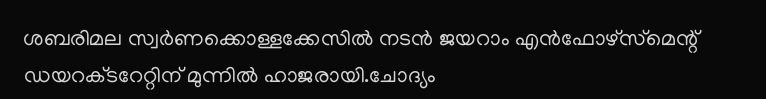ശബരിമല സ്വർണക്കൊള്ളക്കേസിൽ നടൻ ജയറാം എൻഫോഴ്സ്‌മെന്റ് ഡയറക്‌ടറേറ്റിന് മുന്നിൽ ഹാജരായി.ചോദ്യം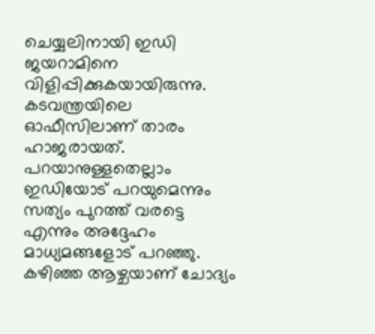ചെയ്യലിനായി ഇഡി ജയറാമിനെ വിളിപ്പിക്കുകയായിരുന്നു. കടവന്ത്രയിലെ ഓഫീസിലാണ് താരം ഹാജരായത്. പറയാനുള്ളതെല്ലാം ഇഡിയോട് പറയുമെന്നും സത്യം പുറത്ത് വരട്ടെ എന്നും അദ്ദേഹം മാധ്യമങ്ങളോട് പറഞ്ഞു. കഴിഞ്ഞ ആഴ്ചയാണ് ചോദ്യം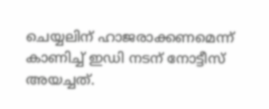ചെയ്യലിന് ഹാജരാക്കണമെന്ന് കാണിച്ച് ഇഡി നടന് നോട്ടീസ് അയച്ചത്.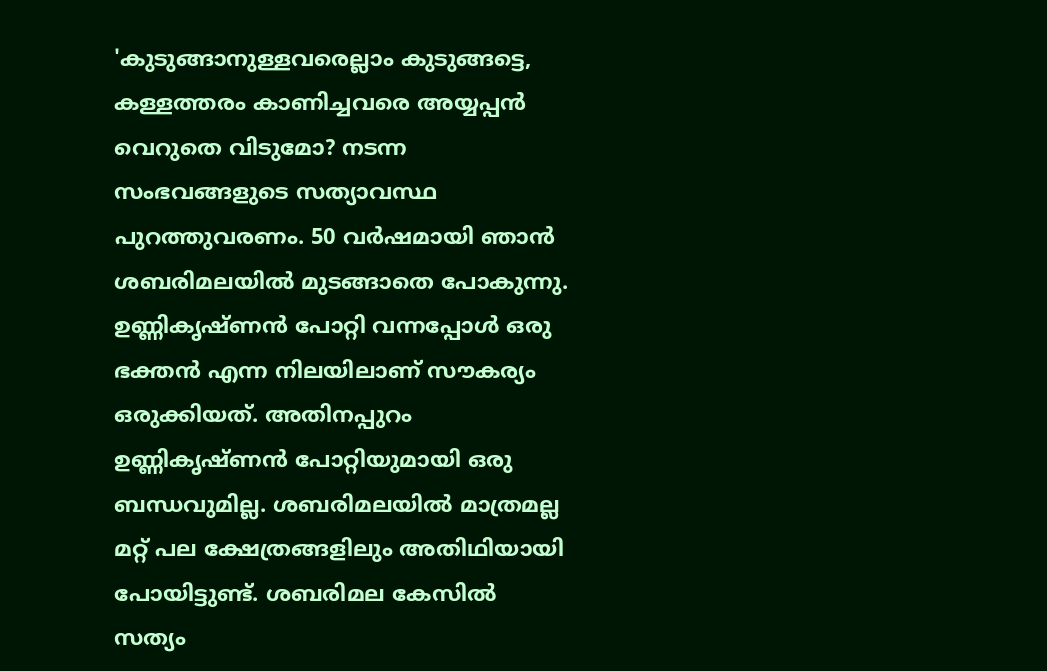'കുടുങ്ങാനുള്ളവരെല്ലാം കുടുങ്ങട്ടെ, കള്ളത്തരം കാണിച്ചവരെ അയ്യപ്പൻ വെറുതെ വിടുമോ? നടന്ന സംഭവങ്ങളുടെ സത്യാവസ്ഥ പുറത്തുവരണം. 50 വർഷമായി ഞാൻ ശബരിമലയിൽ മുടങ്ങാതെ പോകുന്നു. ഉണ്ണികൃഷ്ണൻ പോറ്റി വന്നപ്പോൾ ഒരു ഭക്തൻ എന്ന നിലയിലാണ് സൗകര്യം ഒരുക്കിയത്. അതിനപ്പുറം ഉണ്ണികൃഷ്ണൻ പോറ്റിയുമായി ഒരു ബന്ധവുമില്ല. ശബരിമലയിൽ മാത്രമല്ല മറ്റ് പല ക്ഷേത്രങ്ങളിലും അതിഥിയായി പോയിട്ടുണ്ട്. ശബരിമല കേസിൽ സത്യം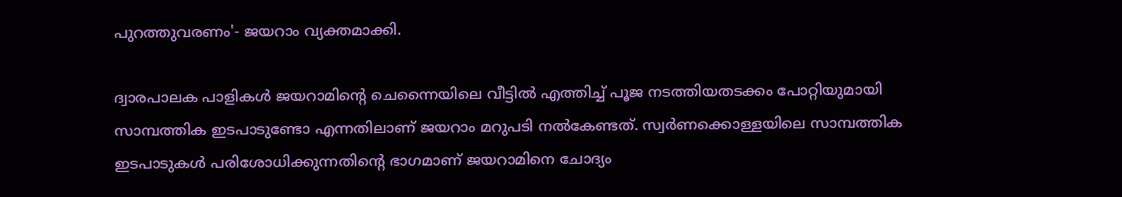പുറത്തുവരണം'- ജയറാം വ്യക്തമാക്കി.

ദ്വാരപാലക പാളികൾ ജയറാമിന്‍റെ ചെന്നൈയിലെ വീട്ടിൽ എത്തിച്ച് പൂജ നടത്തിയതടക്കം പോറ്റിയുമായി സാമ്പത്തിക ഇടപാടുണ്ടോ എന്നതിലാണ് ജയറാം മറുപടി നൽകേണ്ടത്. സ്വർണക്കൊള്ളയിലെ സാമ്പത്തിക ഇടപാടുകൾ പരിശോധിക്കുന്നതിന്റെ ഭാഗമാണ് ജയറാമിനെ ചോദ്യം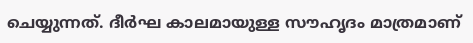ചെയ്യുന്നത്. ദീർഘ കാലമായുള്ള സൗഹൃദം മാത്രമാണ്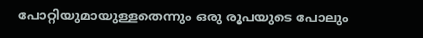പോറ്റിയുമായുള്ളതെന്നും ഒരു രൂപയുടെ പോലും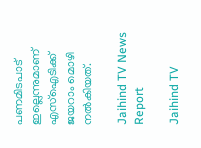പണമിടപാട് ഇല്ലെന്നുമാണ് എസ്ഐടിക്ക് ജയറാം മൊഴി നൽകിയത്.

Jaihind TV News Report

Jaihind TV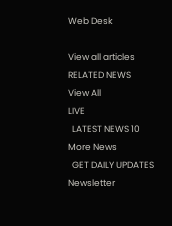Web Desk

View all articles
RELATED NEWS
View All
LIVE
  LATEST NEWS 10
More News
  GET DAILY UPDATES
Newsletter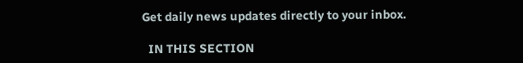Get daily news updates directly to your inbox.

  IN THIS SECTION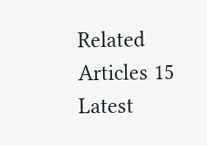Related Articles 15
Latest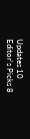Updates 10
Editor's Picks 8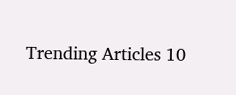Trending Articles 10